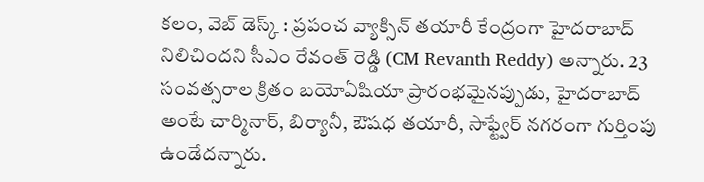కలం, వెబ్ డెస్క్ : ప్రపంచ వ్యాక్సిన్ తయారీ కేంద్రంగా హైదరాబాద్ నిలిచిందని సీఎం రేవంత్ రెడ్డి (CM Revanth Reddy) అన్నారు. 23 సంవత్సరాల క్రితం బయోఏషియా ప్రారంభమైనప్పుడు, హైదరాబాద్ అంటే చార్మినార్, బిర్యానీ, ఔషధ తయారీ, సాఫ్ట్వేర్ నగరంగా గుర్తింపు ఉండేదన్నారు.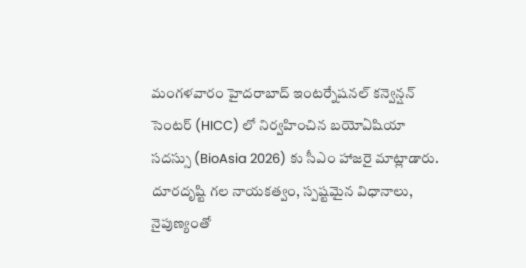మంగళవారం హైదరాబాద్ ఇంటర్నేషనల్ కన్వెన్షన్ సెంటర్ (HICC) లో నిర్వహించిన బయోఏషియా సదస్సు (BioAsia 2026) కు సీఎం హాజరై మాట్లాడారు. దూరదృష్టి గల నాయకత్వం, స్పష్టమైన విధానాలు, నైపుణ్యంతో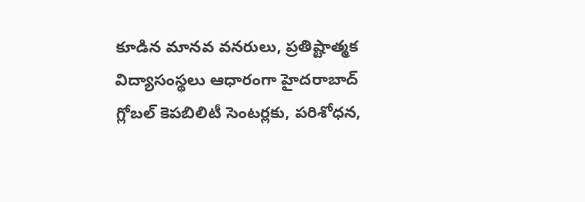కూడిన మానవ వనరులు, ప్రతిష్టాత్మక విద్యాసంస్థలు ఆధారంగా హైదరాబాద్ గ్లోబల్ కెపబిలిటీ సెంటర్లకు, పరిశోధన,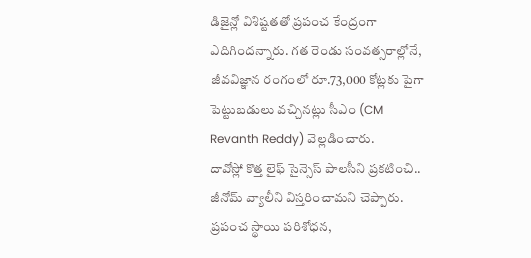డిజైన్లో విశిష్టతతో ప్రపంచ కేంద్రంగా ఎదిగిందన్నారు. గత రెండు సంవత్సరాల్లోనే, జీవవిజ్ఞాన రంగంలో రూ.73,000 కోట్లకు పైగా పెట్టుబడులు వచ్చినట్లు సీఎం (CM Revanth Reddy) వెల్లడించారు.
దావోస్లో కొత్త లైఫ్ సైన్సెస్ పాలసీని ప్రకటించి.. జీనోమ్ వ్యాలీని విస్తరించామని చెప్పారు. ప్రపంచ స్థాయి పరిశోధన,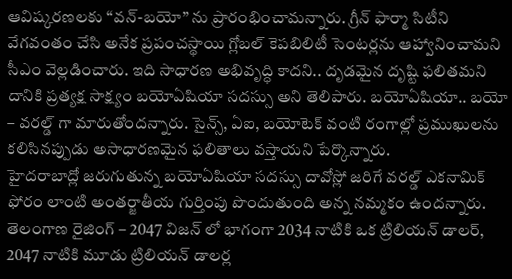ఆవిష్కరణలకు “వన్-బయో” ను ప్రారంభించామన్నారు. గ్రీన్ ఫార్మా సిటీని వేగవంతం చేసి అనేక ప్రపంచస్థాయి గ్లోబల్ కెపబిలిటీ సెంటర్లను ఆహ్వానించామని సీఎం వెల్లడించారు. ఇది సాధారణ అభివృద్ధి కాదని.. దృడమైన దృష్టి ఫలితమని దానికి ప్రత్యక్ష సాక్ష్యం బయోఏషియా సదస్సు అని తెలిపారు. బయోఏషియా.. బయో – వరల్డ్ గా మారుతోందన్నారు. సైన్స్, ఏఐ, బయోటెక్ వంటి రంగాల్లో ప్రముఖులను కలిసినప్పుడు అసాధారణమైన ఫలితాలు వస్తాయని పేర్కొన్నారు.
హైదరాబాద్లో జరుగుతున్న బయోఏషియా సదస్సు దావోస్లో జరిగే వరల్డ్ ఎకనామిక్ ఫోరం లాంటి అంతర్జాతీయ గుర్తింపు పొందుతుంది అన్న నమ్మకం ఉందన్నారు.
తెలంగాణ రైజింగ్ – 2047 విజన్ లో భాగంగా 2034 నాటికి ఒక ట్రిలియన్ డాలర్, 2047 నాటికి మూడు ట్రిలియన్ డాలర్ల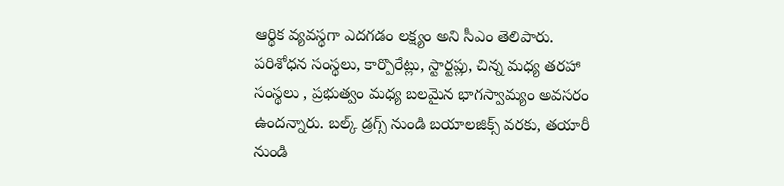ఆర్థిక వ్యవస్థగా ఎదగడం లక్ష్యం అని సీఎం తెలిపారు.
పరిశోధన సంస్థలు, కార్పొరేట్లు, స్టార్టప్లు, చిన్న మధ్య తరహా సంస్థలు , ప్రభుత్వం మధ్య బలమైన భాగస్వామ్యం అవసరం ఉందన్నారు. బల్క్ డ్రగ్స్ నుండి బయాలజిక్స్ వరకు, తయారీ నుండి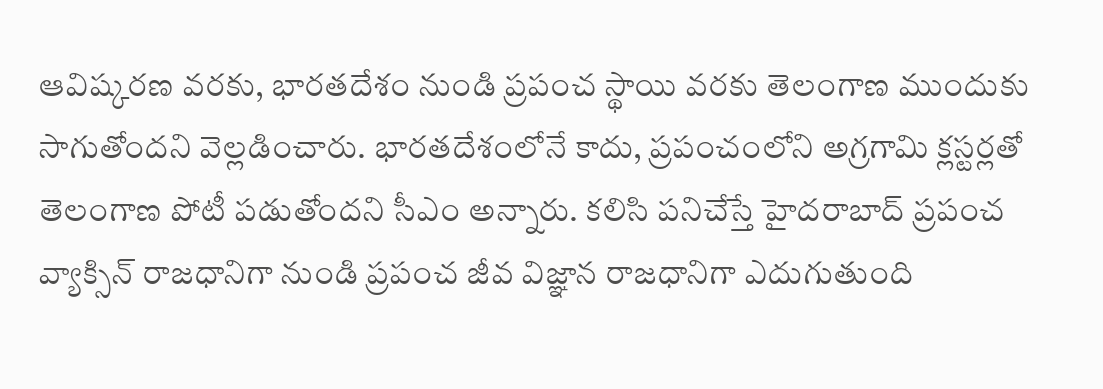ఆవిష్కరణ వరకు, భారతదేశం నుండి ప్రపంచ స్థాయి వరకు తెలంగాణ ముందుకు సాగుతోందని వెల్లడించారు. భారతదేశంలోనే కాదు, ప్రపంచంలోని అగ్రగామి క్లస్టర్లతో తెలంగాణ పోటీ పడుతోందని సీఎం అన్నారు. కలిసి పనిచేస్తే హైదరాబాద్ ప్రపంచ వ్యాక్సిన్ రాజధానిగా నుండి ప్రపంచ జీవ విజ్ఞాన రాజధానిగా ఎదుగుతుంది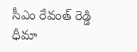సీఎం రేవంత్ రెడ్డి ధీమా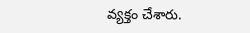వ్యక్తం చేశారు.